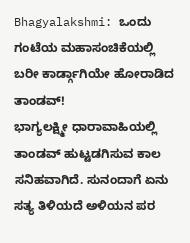Bhagyalakshmi: ಒಂದು ಗಂಟೆಯ ಮಹಾಸಂಚಿಕೆಯಲ್ಲಿ ಬರೀ ಕಾರ್ಡ್ಗಾಗಿಯೇ ಹೋರಾಡಿದ ತಾಂಡವ್!
ಭಾಗ್ಯಲಕ್ಷ್ಮೀ ಧಾರಾವಾಹಿಯಲ್ಲಿ ತಾಂಡವ್ ಹುಟ್ಟಡಗಿಸುವ ಕಾಲ ಸನಿಹವಾಗಿದೆ. ಸುನಂದಾಗೆ ಏನು ಸತ್ಯ ತಿಳಿಯದೆ ಅಳಿಯನ ಪರ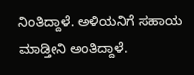ನಿಂತಿದ್ದಾಳೆ. ಅಳಿಯನಿಗೆ ಸಹಾಯ ಮಾಡ್ತೀನಿ ಅಂತಿದ್ದಾಳೆ.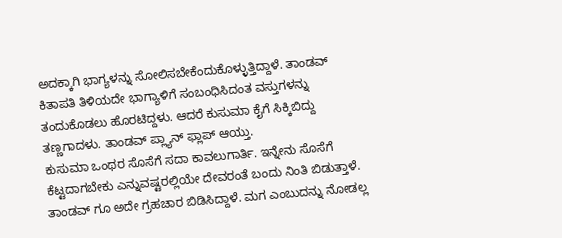ಅದಕ್ಕಾಗಿ ಭಾಗ್ಯಳನ್ನು ಸೋಲಿಸಬೇಕೆಂದುಕೊಳ್ಳುತ್ತಿದ್ದಾಳೆ. ತಾಂಡವ್ ಕಿತಾಪತಿ ತಿಳಿಯದೇ ಭಾಗ್ಯಾಳಿಗೆ ಸಂಬಂಧಿಸಿದಂತ ವಸ್ತುಗಳನ್ನು ತಂದುಕೊಡಲು ಹೊರಟಿದ್ದಳು. ಆದರೆ ಕುಸುಮಾ ಕೈಗೆ ಸಿಕ್ಕಿಬಿದ್ದು ತಣ್ಣಗಾದಳು. ತಾಂಡವ್ ಪ್ಲ್ಯಾನ್ ಫ್ಲಾಪ್ ಆಯ್ತು.
ಕುಸುಮಾ ಒಂಥರ ಸೊಸೆಗೆ ಸದಾ ಕಾವಲುಗಾರ್ತಿ. ಇನ್ನೇನು ಸೊಸೆಗೆ ಕೆಟ್ಟದಾಗಬೇಕು ಎನ್ನುವಷ್ಟರಲ್ಲಿಯೇ ದೇವರಂತೆ ಬಂದು ನಿಂತಿ ಬಿಡುತ್ತಾಳೆ. ತಾಂಡವ್ ಗೂ ಅದೇ ಗ್ರಹಚಾರ ಬಿಡಿಸಿದ್ದಾಳೆ. ಮಗ ಎಂಬುದನ್ನು ನೋಡಲ್ಲ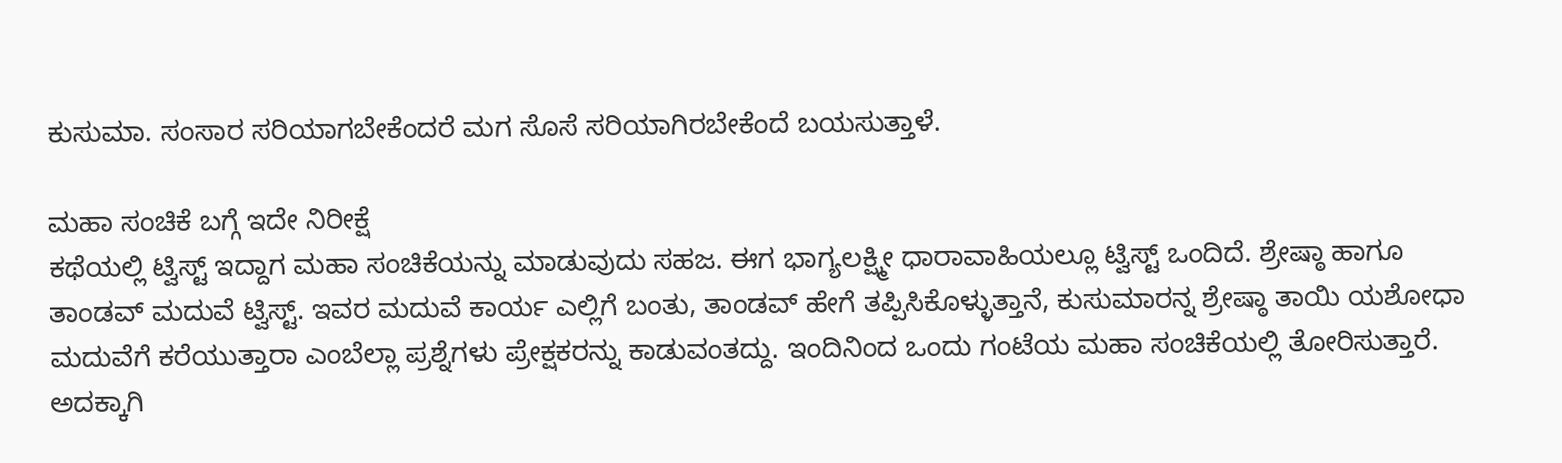ಕುಸುಮಾ. ಸಂಸಾರ ಸರಿಯಾಗಬೇಕೆಂದರೆ ಮಗ ಸೊಸೆ ಸರಿಯಾಗಿರಬೇಕೆಂದೆ ಬಯಸುತ್ತಾಳೆ.

ಮಹಾ ಸಂಚಿಕೆ ಬಗ್ಗೆ ಇದೇ ನಿರೀಕ್ಷೆ
ಕಥೆಯಲ್ಲಿ ಟ್ವಿಸ್ಟ್ ಇದ್ದಾಗ ಮಹಾ ಸಂಚಿಕೆಯನ್ನು ಮಾಡುವುದು ಸಹಜ. ಈಗ ಭಾಗ್ಯಲಕ್ಷ್ಮೀ ಧಾರಾವಾಹಿಯಲ್ಲೂ ಟ್ವಿಸ್ಟ್ ಒಂದಿದೆ. ಶ್ರೇಷ್ಠಾ ಹಾಗೂ ತಾಂಡವ್ ಮದುವೆ ಟ್ವಿಸ್ಟ್. ಇವರ ಮದುವೆ ಕಾರ್ಯ ಎಲ್ಲಿಗೆ ಬಂತು, ತಾಂಡವ್ ಹೇಗೆ ತಪ್ಪಿಸಿಕೊಳ್ಳುತ್ತಾನೆ, ಕುಸುಮಾರನ್ನ ಶ್ರೇಷ್ಠಾ ತಾಯಿ ಯಶೋಧಾ ಮದುವೆಗೆ ಕರೆಯುತ್ತಾರಾ ಎಂಬೆಲ್ಲಾ ಪ್ರಶ್ನೆಗಳು ಪ್ರೇಕ್ಷಕರನ್ನು ಕಾಡುವಂತದ್ದು. ಇಂದಿನಿಂದ ಒಂದು ಗಂಟೆಯ ಮಹಾ ಸಂಚಿಕೆಯಲ್ಲಿ ತೋರಿಸುತ್ತಾರೆ. ಅದಕ್ಕಾಗಿ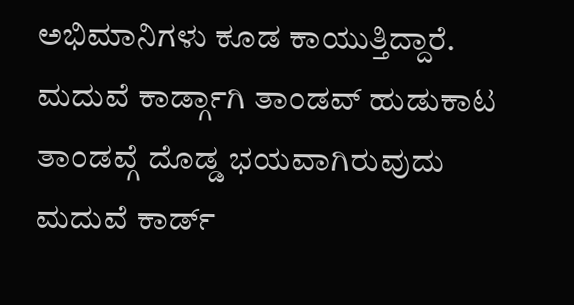ಅಭಿಮಾನಿಗಳು ಕೂಡ ಕಾಯುತ್ತಿದ್ದಾರೆ.
ಮದುವೆ ಕಾರ್ಡ್ಗಾಗಿ ತಾಂಡವ್ ಹುಡುಕಾಟ
ತಾಂಡವ್ಗೆ ದೊಡ್ಡ ಭಯವಾಗಿರುವುದು ಮದುವೆ ಕಾರ್ಡ್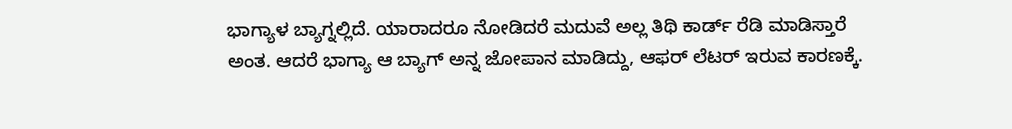ಭಾಗ್ಯಾಳ ಬ್ಯಾಗ್ನಲ್ಲಿದೆ. ಯಾರಾದರೂ ನೋಡಿದರೆ ಮದುವೆ ಅಲ್ಲ ತಿಥಿ ಕಾರ್ಡ್ ರೆಡಿ ಮಾಡಿಸ್ತಾರೆ ಅಂತ. ಆದರೆ ಭಾಗ್ಯಾ ಆ ಬ್ಯಾಗ್ ಅನ್ನ ಜೋಪಾನ ಮಾಡಿದ್ದು, ಆಫರ್ ಲೆಟರ್ ಇರುವ ಕಾರಣಕ್ಕೆ.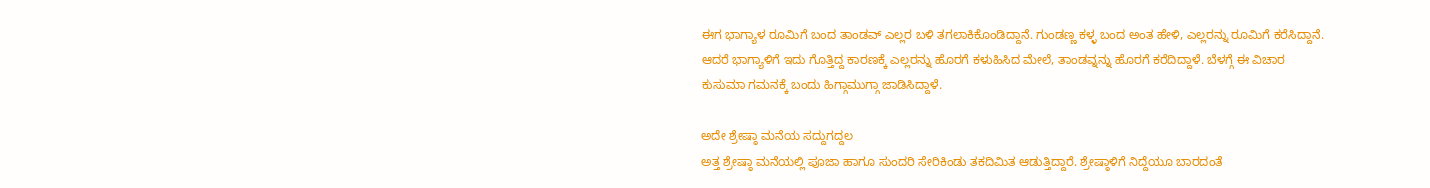ಈಗ ಭಾಗ್ಯಾಳ ರೂಮಿಗೆ ಬಂದ ತಾಂಡವ್ ಎಲ್ಲರ ಬಳಿ ತಗಲಾಕಿಕೊಂಡಿದ್ದಾನೆ. ಗುಂಡಣ್ಣ ಕಳ್ಳ ಬಂದ ಅಂತ ಹೇಳಿ, ಎಲ್ಲರನ್ನು ರೂಮಿಗೆ ಕರೆಸಿದ್ದಾನೆ. ಆದರೆ ಭಾಗ್ಯಾಳಿಗೆ ಇದು ಗೊತ್ತಿದ್ದ ಕಾರಣಕ್ಕೆ ಎಲ್ಲರನ್ನು ಹೊರಗೆ ಕಳುಹಿಸಿದ ಮೇಲೆ, ತಾಂಡವ್ನನ್ನು ಹೊರಗೆ ಕರೆದಿದ್ದಾಳೆ. ಬೆಳಗ್ಗೆ ಈ ವಿಚಾರ ಕುಸುಮಾ ಗಮನಕ್ಕೆ ಬಂದು ಹಿಗ್ಗಾಮುಗ್ಗಾ ಜಾಡಿಸಿದ್ದಾಳೆ.

ಅದೇ ಶ್ರೇಷ್ಠಾ ಮನೆಯ ಸದ್ದುಗದ್ದಲ
ಅತ್ತ ಶ್ರೇಷ್ಠಾ ಮನೆಯಲ್ಲಿ ಪೂಜಾ ಹಾಗೂ ಸುಂದರಿ ಸೇರಿಕಿಂಡು ತಕದಿಮಿತ ಆಡುತ್ತಿದ್ದಾರೆ. ಶ್ರೇಷ್ಠಾಳಿಗೆ ನಿದ್ದೆಯೂ ಬಾರದಂತೆ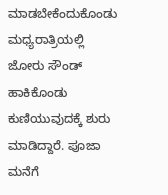ಮಾಡಬೇಕೆಂದುಕೊಂಡು ಮಧ್ಯರಾತ್ರಿಯಲ್ಲಿ ಜೋರು ಸೌಂಡ್ ಹಾಕಿಕೊಂಡು ಕುಣಿಯುವುದಕ್ಕೆ ಶುರು ಮಾಡಿದ್ದಾರೆ. ಪೂಜಾ ಮನೆಗೆ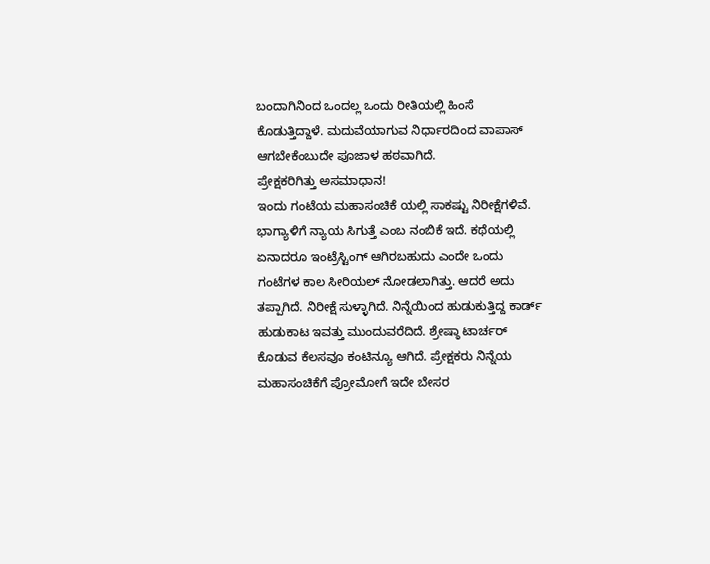ಬಂದಾಗಿನಿಂದ ಒಂದಲ್ಲ ಒಂದು ರೀತಿಯಲ್ಲಿ ಹಿಂಸೆ ಕೊಡುತ್ತಿದ್ದಾಳೆ. ಮದುವೆಯಾಗುವ ನಿರ್ಧಾರದಿಂದ ವಾಪಾಸ್ ಆಗಬೇಕೆಂಬುದೇ ಪೂಜಾಳ ಹಠವಾಗಿದೆ.
ಪ್ರೇಕ್ಷಕರಿಗಿತ್ತು ಅಸಮಾಧಾನ!
ಇಂದು ಗಂಟೆಯ ಮಹಾಸಂಚಿಕೆ ಯಲ್ಲಿ ಸಾಕಷ್ಟು ನಿರೀಕ್ಷೆಗಳಿವೆ. ಭಾಗ್ಯಾಳಿಗೆ ನ್ಯಾಯ ಸಿಗುತ್ತೆ ಎಂಬ ನಂಬಿಕೆ ಇದೆ. ಕಥೆಯಲ್ಲಿ ಏನಾದರೂ ಇಂಟ್ರೆಸ್ಟಿಂಗ್ ಆಗಿರಬಹುದು ಎಂದೇ ಒಂದು ಗಂಟೆಗಳ ಕಾಲ ಸೀರಿಯಲ್ ನೋಡಲಾಗಿತ್ತು. ಆದರೆ ಅದು ತಪ್ಪಾಗಿದೆ. ನಿರೀಕ್ಷೆ ಸುಳ್ಳಾಗಿದೆ. ನಿನ್ನೆಯಿಂದ ಹುಡುಕುತ್ತಿದ್ದ ಕಾರ್ಡ್ ಹುಡುಕಾಟ ಇವತ್ತು ಮುಂದುವರೆದಿದೆ. ಶ್ರೇಷ್ಠಾ ಟಾರ್ಚರ್ ಕೊಡುವ ಕೆಲಸವೂ ಕಂಟಿನ್ಯೂ ಆಗಿದೆ. ಪ್ರೇಕ್ಷಕರು ನಿನ್ನೆಯ ಮಹಾಸಂಚಿಕೆಗೆ ಪ್ರೋಮೋಗೆ ಇದೇ ಬೇಸರ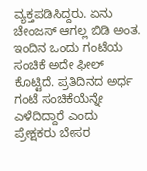ವ್ಯಕ್ತಪಡಿಸಿದ್ದರು. ಏನು ಚೇಂಜಸ್ ಆಗಲ್ಲ ಬಿಡಿ ಅಂತ. ಇಂದಿನ ಒಂದು ಗಂಟೆಯ ಸಂಚಿಕೆ ಅದೇ ಫೀಲ್ ಕೊಟ್ಟಿದೆ. ಪ್ರತಿದಿನದ ಅರ್ಧ ಗಂಟೆ ಸಂಚಿಕೆಯೆನ್ನೇ ಎಳೆದಿದ್ದಾರೆ ಎಂದು ಪ್ರೇಕ್ಷಕರು ಬೇಸರ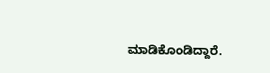ಮಾಡಿಕೊಂಡಿದ್ದಾರೆ.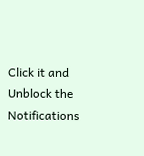Click it and Unblock the Notifications